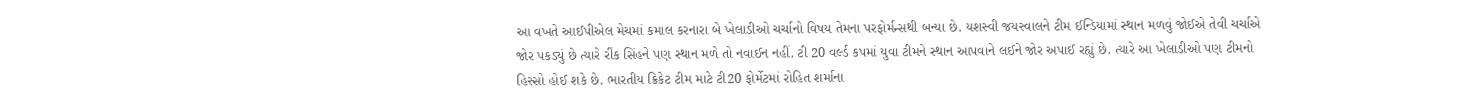આ વખતે આઈપીએલ મેચમાં કમાલ કરનારા બે ખેલાડીઓ ચર્ચાનો વિષય તેમના પરફોર્મન્સથી બન્યા છે. યશસ્વી જયસ્વાલને ટીમ ઈન્ડિયામાં સ્થાન મળવું જોઈએ તેવી ચર્ચાએ જોર પકડ્યું છે ત્યારે રીંક સિંહને પણ સ્થાન મળે તો નવાઈન નહીં. ટી 20 વર્લ્ડ કપમાં યુવા ટીમને સ્થાન આપવાને લઈને જોર અપાઈ રહ્યું છે. ત્યારે આ ખેલાડીઓ પણ ટીમનો હિસ્સો હોઈ શકે છે. ભારતીય ક્રિકેટ ટીમ માટે ટી20 ફોર્મેટમાં રોહિત શર્માના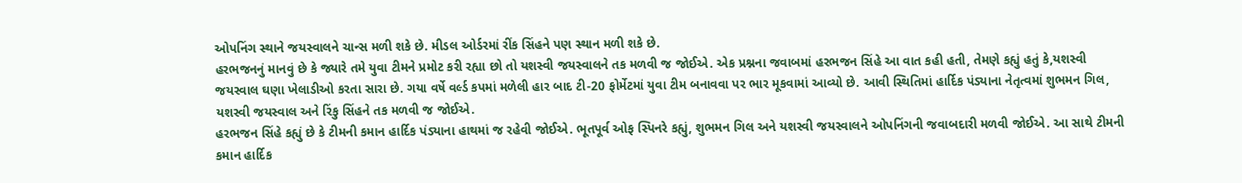ઓપનિંગ સ્થાને જયસ્વાલને ચાન્સ મળી શકે છે. મીડલ ઓર્ડરમાં રીંક સિંહને પણ સ્થાન મળી શકે છે.
હરભજનનું માનવું છે કે જ્યારે તમે યુવા ટીમને પ્રમોટ કરી રહ્યા છો તો યશસ્વી જયસ્વાલને તક મળવી જ જોઈએ. એક પ્રશ્નના જવાબમાં હરભજન સિંહે આ વાત કહી હતી, તેમણે કહ્યું હતું કે,યશસ્વી જયસ્વાલ ઘણા ખેલાડીઓ કરતા સારા છે. ગયા વર્ષે વર્લ્ડ કપમાં મળેલી હાર બાદ ટી-20 ફોર્મેટમાં યુવા ટીમ બનાવવા પર ભાર મૂકવામાં આવ્યો છે. આવી સ્થિતિમાં હાર્દિક પંડ્યાના નેતૃત્વમાં શુભમન ગિલ, યશસ્વી જયસ્વાલ અને રિંકુ સિંહને તક મળવી જ જોઈએ.
હરભજન સિંહે કહ્યું છે કે ટીમની કમાન હાર્દિક પંડ્યાના હાથમાં જ રહેવી જોઈએ. ભૂતપૂર્વ ઓફ સ્પિનરે કહ્યું, શુભમન ગિલ અને યશસ્વી જયસ્વાલને ઓપનિંગની જવાબદારી મળવી જોઈએ. આ સાથે ટીમની કમાન હાર્દિક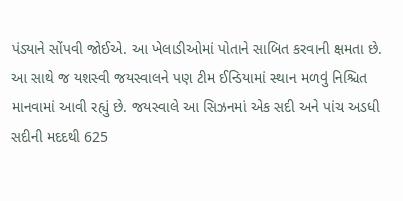પંડ્યાને સોંપવી જોઈએ. આ ખેલાડીઓમાં પોતાને સાબિત કરવાની ક્ષમતા છે.
આ સાથે જ યશસ્વી જયસ્વાલને પણ ટીમ ઈન્ડિયામાં સ્થાન મળવું નિશ્ચિત માનવામાં આવી રહ્યું છે. જયસ્વાલે આ સિઝનમાં એક સદી અને પાંચ અડધી સદીની મદદથી 625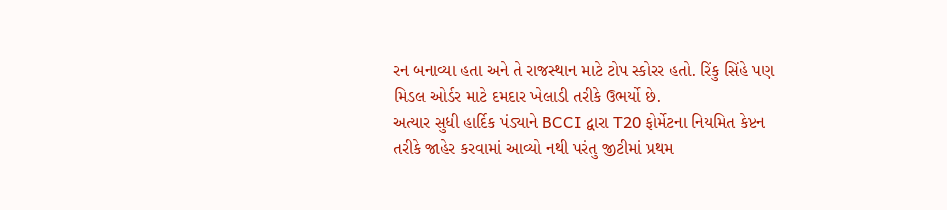રન બનાવ્યા હતા અને તે રાજસ્થાન માટે ટોપ સ્કોરર હતો. રિંકુ સિંહે પણ મિડલ ઓર્ડર માટે દમદાર ખેલાડી તરીકે ઉભર્યો છે.
અત્યાર સુધી હાર્દિક પંડ્યાને BCCI દ્વારા T20 ફોર્મેટના નિયમિત કેપ્ટન તરીકે જાહેર કરવામાં આવ્યો નથી પરંતુ જીટીમાં પ્રથમ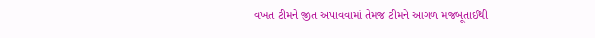વખત ટીમને જીત અપાવવામાં તેમજ ટીમને આગળ મજબૂતાઈથી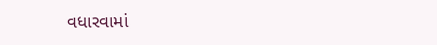વધારવામાં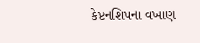કેપ્ટનશિપના વખાણ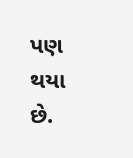પણ થયા છે.